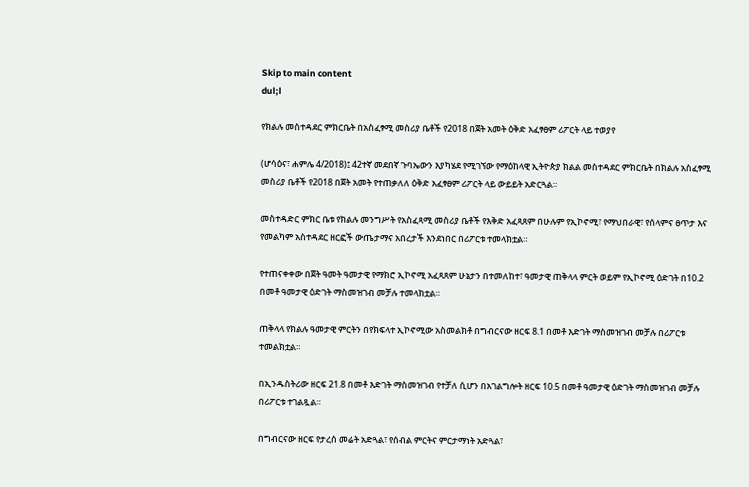Skip to main content
dul;l

የክልሉ መስተዳደር ምክርቤት በአስፈፃሚ መስሪያ ቤቶች የ2018 በጀት አመት ዕቅድ አፈፃፀም ሪፖርት ላይ ተወያየ

(ሆሳዕና፣ ሐምሌ 4/2018)፤ 42ተኛ መደበኛ ጉባኤውን እያካሄደ የሚገኘው የማዕከላዊ ኢትዮጵያ ክልል መስተዳደር ምክርቤት በክልሉ አስፈፃሚ መስሪያ ቤቶች የ2018 በጀት አመት የተጠቃለለ ዕቅድ አፈፃፀም ሪፖርት ላይ ውይይት አድርጓል።

መስተዳድር ምክር ቤቱ የክልሉ መንግሥት የአስፈጻሚ መስሪያ ቤቶች የእቅድ አፈጻጸም በሁሉም የኢኮኖሚ፣ የማህበራዊ፣ የሰላምና ፀጥታ እና የመልካም አስተዳደር ዘርፎች ውጤታማና አበረታች እንደነበር በሪፖርቱ ተመላክቷል።

የተጠናቀቀው በጀት ዓመት ዓመታዊ የማክሮ ኢኮኖሚ አፈጻጸም ሁኔታን በተመለከተ፣ ዓመታዊ ጠቅላላ ምርት ወይም የኢኮኖሚ ዕድገት በ10.2 በመቶ ዓመታዊ ዕድገት ማስመዝገብ መቻሉ ተመላክቷል።

ጠቅላላ የክልሉ ዓመታዊ ምርትን በየክፍላተ ኢኮኖሚው አስመልክቶ በግብርናው ዘርፍ 8.1 በመቶ እድገት ማስመዝገብ መቻሉ በሪፖርቱ ተመልክቷል።

በኢንዱስትሪው ዘርፍ 21.8 በመቶ እድገት ማስመዝገብ የተቻለ ሲሆን በአገልግሎት ዘርፍ 10.5 በመቶ ዓመታዊ ዕድገት ማስመዝገብ መቻሉ በሪፖርቱ ተገልጿል።

በግብርናው ዘርፍ የታረሰ መሬት አድጓል፣ የሰብል ምርትና ምርታማነት አድጓል፣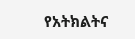የአትክልትና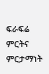ፍራፍሬ ምርትና ምርታማነት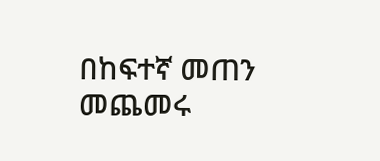በከፍተኛ መጠን መጨመሩ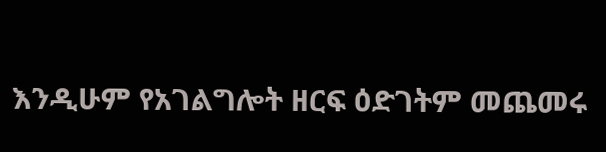እንዲሁም የአገልግሎት ዘርፍ ዕድገትም መጨመሩ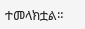ተመላክቷል።